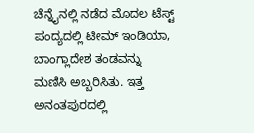ಚೆನ್ನೈನಲ್ಲಿ ನಡೆದ ಮೊದಲ ಟೆಸ್ಟ್ ಪಂದ್ಯದಲ್ಲಿ ಟೀಮ್ ಇಂಡಿಯಾ, ಬಾಂಗ್ಲಾದೇಶ ತಂಡವನ್ನು ಮಣಿಸಿ ಅಬ್ಬರಿಸಿತು. ಇತ್ತ ಅನಂತಪುರದಲ್ಲಿ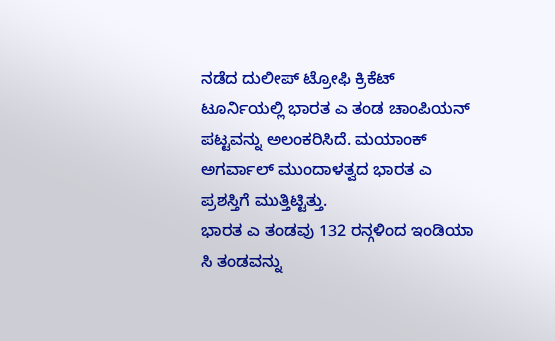ನಡೆದ ದುಲೀಪ್ ಟ್ರೋಫಿ ಕ್ರಿಕೆಟ್ ಟೂರ್ನಿಯಲ್ಲಿ ಭಾರತ ಎ ತಂಡ ಚಾಂಪಿಯನ್ ಪಟ್ಟವನ್ನು ಅಲಂಕರಿಸಿದೆ. ಮಯಾಂಕ್ ಅಗರ್ವಾಲ್ ಮುಂದಾಳತ್ವದ ಭಾರತ ಎ ಪ್ರಶಸ್ತಿಗೆ ಮುತ್ತಿಟ್ಟಿತ್ತು.
ಭಾರತ ಎ ತಂಡವು 132 ರನ್ಗಳಿಂದ ಇಂಡಿಯಾ ಸಿ ತಂಡವನ್ನು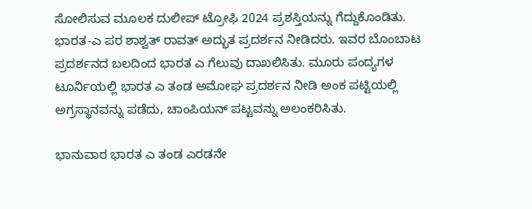ಸೋಲಿಸುವ ಮೂಲಕ ದುಲೀಪ್ ಟ್ರೋಫಿ 2024 ಪ್ರಶಸ್ತಿಯನ್ನು ಗೆದ್ದುಕೊಂಡಿತು. ಭಾರತ-ಎ ಪರ ಶಾಶ್ವತ್ ರಾವತ್ ಅದ್ಭುತ ಪ್ರದರ್ಶನ ನೀಡಿದರು. ಇವರ ಬೊಂಬಾಟ ಪ್ರದರ್ಶನದ ಬಲದಿಂದ ಭಾರತ ಎ ಗೆಲುವು ದಾಖಲಿಸಿತು. ಮೂರು ಪಂದ್ಯಗಳ ಟೂರ್ನಿಯಲ್ಲಿ ಭಾರತ ಎ ತಂಡ ಅಮೋಘ ಪ್ರದರ್ಶನ ನೀಡಿ ಅಂಕ ಪಟ್ಟಿಯಲ್ಲಿ ಅಗ್ರಸ್ಥಾನವನ್ನು ಪಡೆದು, ಚಾಂಪಿಯನ್ ಪಟ್ಟವನ್ನು ಅಲಂಕರಿಸಿತು.

ಭಾನುವಾರ ಭಾರತ ಎ ತಂಡ ಎರಡನೇ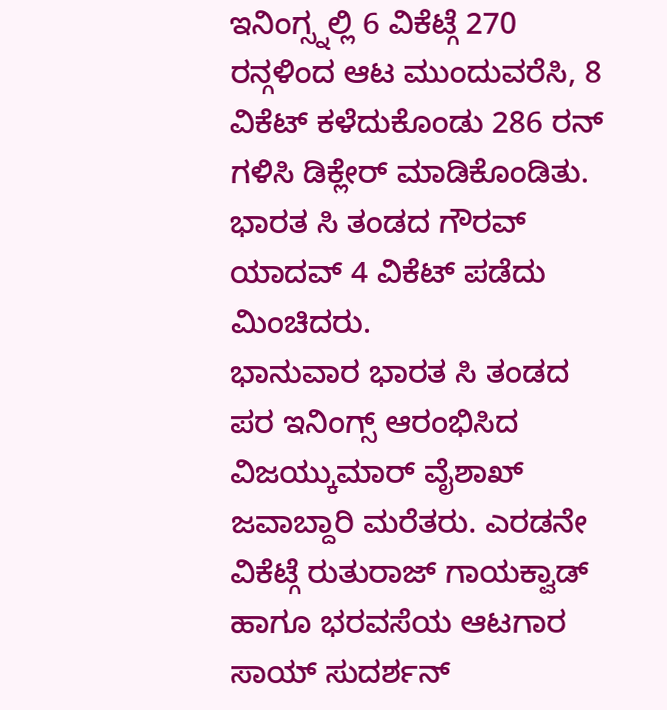ಇನಿಂಗ್ಸ್ನಲ್ಲಿ 6 ವಿಕೆಟ್ಗೆ 270 ರನ್ಗಳಿಂದ ಆಟ ಮುಂದುವರೆಸಿ, 8 ವಿಕೆಟ್ ಕಳೆದುಕೊಂಡು 286 ರನ್ ಗಳಿಸಿ ಡಿಕ್ಲೇರ್ ಮಾಡಿಕೊಂಡಿತು. ಭಾರತ ಸಿ ತಂಡದ ಗೌರವ್ ಯಾದವ್ 4 ವಿಕೆಟ್ ಪಡೆದು ಮಿಂಚಿದರು.
ಭಾನುವಾರ ಭಾರತ ಸಿ ತಂಡದ ಪರ ಇನಿಂಗ್ಸ್ ಆರಂಭಿಸಿದ ವಿಜಯ್ಕುಮಾರ್ ವೈಶಾಖ್ ಜವಾಬ್ದಾರಿ ಮರೆತರು. ಎರಡನೇ ವಿಕೆಟ್ಗೆ ರುತುರಾಜ್ ಗಾಯಕ್ವಾಡ್ ಹಾಗೂ ಭರವಸೆಯ ಆಟಗಾರ ಸಾಯ್ ಸುದರ್ಶನ್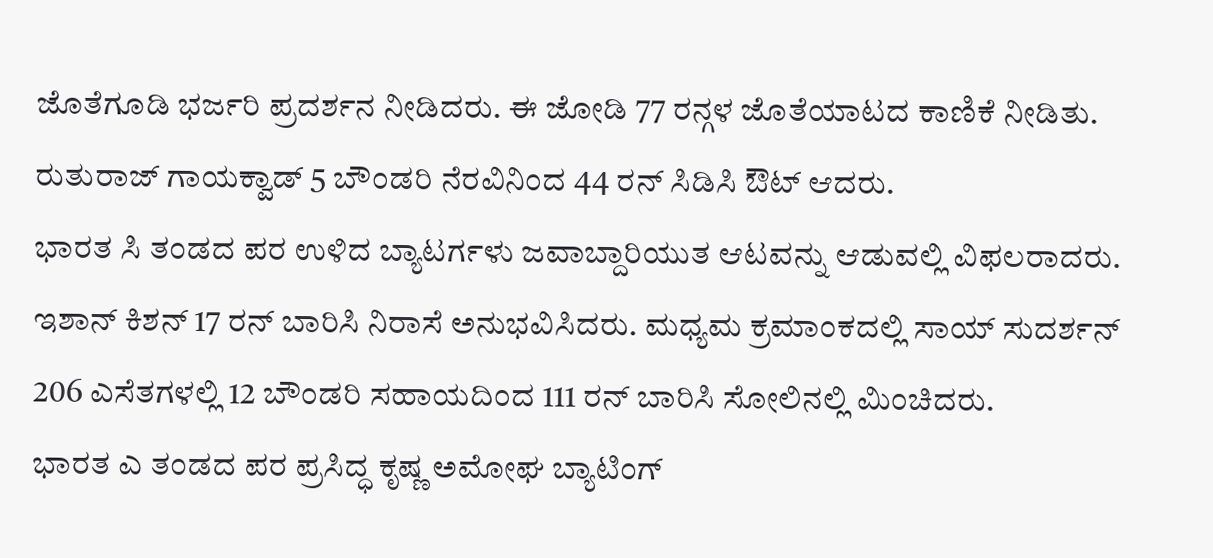ಜೊತೆಗೂಡಿ ಭರ್ಜರಿ ಪ್ರದರ್ಶನ ನೀಡಿದರು. ಈ ಜೋಡಿ 77 ರನ್ಗಳ ಜೊತೆಯಾಟದ ಕಾಣಿಕೆ ನೀಡಿತು. ರುತುರಾಜ್ ಗಾಯಕ್ವಾಡ್ 5 ಬೌಂಡರಿ ನೆರವಿನಿಂದ 44 ರನ್ ಸಿಡಿಸಿ ಔಟ್ ಆದರು.
ಭಾರತ ಸಿ ತಂಡದ ಪರ ಉಳಿದ ಬ್ಯಾಟರ್ಗಳು ಜವಾಬ್ದಾರಿಯುತ ಆಟವನ್ನು ಆಡುವಲ್ಲಿ ವಿಫಲರಾದರು. ಇಶಾನ್ ಕಿಶನ್ 17 ರನ್ ಬಾರಿಸಿ ನಿರಾಸೆ ಅನುಭವಿಸಿದರು. ಮಧ್ಯಮ ಕ್ರಮಾಂಕದಲ್ಲಿ ಸಾಯ್ ಸುದರ್ಶನ್ 206 ಎಸೆತಗಳಲ್ಲಿ 12 ಬೌಂಡರಿ ಸಹಾಯದಿಂದ 111 ರನ್ ಬಾರಿಸಿ ಸೋಲಿನಲ್ಲಿ ಮಿಂಚಿದರು.
ಭಾರತ ಎ ತಂಡದ ಪರ ಪ್ರಸಿದ್ಧ ಕೃಷ್ಣ ಅಮೋಘ ಬ್ಯಾಟಿಂಗ್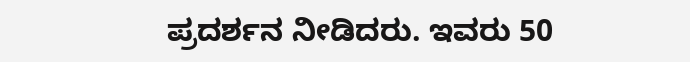ಪ್ರದರ್ಶನ ನೀಡಿದರು. ಇವರು 50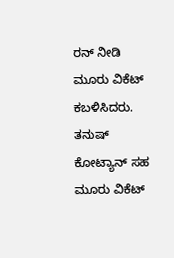ರನ್ ನೀಡಿ ಮೂರು ವಿಕೆಟ್ ಕಬಳಿಸಿದರು. ತನುಷ್ ಕೋಟ್ಯಾನ್ ಸಹ ಮೂರು ವಿಕೆಟ್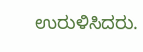ಉರುಳಿಸಿದರು.